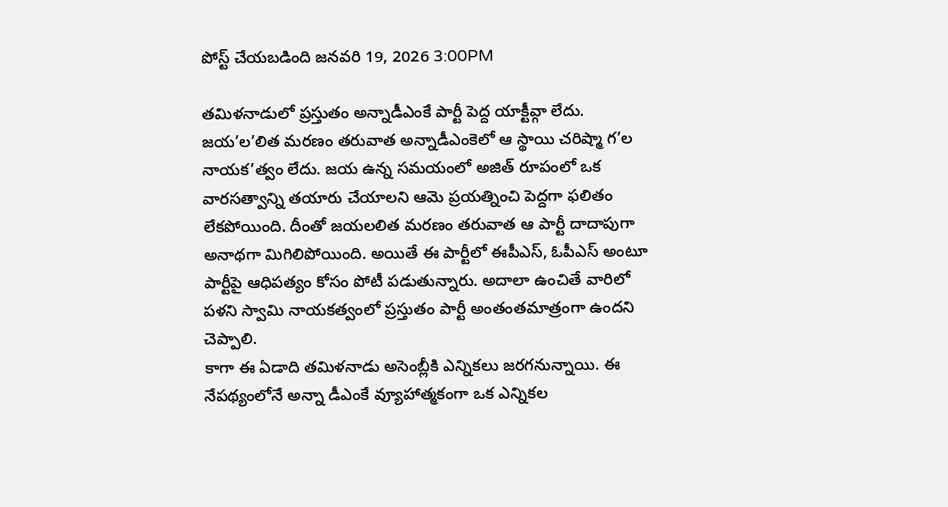పోస్ట్ చేయబడింది జనవరి 19, 2026 3:00PM

తమిళనాడులో ప్రస్తుతం అన్నాడీఎంకే పార్టీ పెద్ద యాక్టీవ్గా లేదు. జయ’ల’లిత మరణం తరువాత అన్నాడీఎంకెలో ఆ స్థాయి చరిష్మా గ’ల నాయక’త్వం లేదు. జయ ఉన్న సమయంలో అజిత్ రూపంలో ఒక వారసత్వాన్ని తయారు చేయాలని ఆమె ప్రయత్నించి పెద్దగా ఫలితం లేకపోయింది. దీంతో జయలలిత మరణం తరువాత ఆ పార్టీ దాదాపుగా అనాథగా మిగిలిపోయింది. అయితే ఈ పార్టీలో ఈపీఎస్, ఓపీఎస్ అంటూ పార్టీపై ఆధిపత్యం కోసం పోటీ పడుతున్నారు. అదాలా ఉంచితే వారిలో పళని స్వామి నాయకత్వంలో ప్రస్తుతం పార్టీ అంతంతమాత్రంగా ఉందని చెప్పాలి.
కాగా ఈ ఏడాది తమిళనాడు అసెంబ్లీకి ఎన్నికలు జరగనున్నాయి. ఈ నేపథ్యంలోనే అన్నా డీఎంకే వ్యూహాత్మకంగా ఒక ఎన్నికల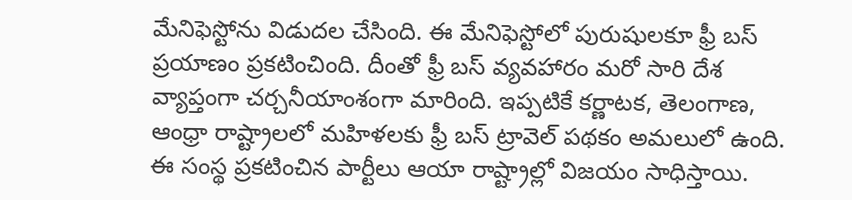మేనిఫెస్టోను విడుదల చేసింది. ఈ మేనిఫెస్టోలో పురుషులకూ ఫ్రీ బస్ ప్రయాణం ప్రకటించింది. దీంతో ఫ్రీ బస్ వ్యవహారం మరో సారి దేశ వ్యాప్తంగా చర్చనీయాంశంగా మారింది. ఇప్పటికే కర్ణాటక, తెలంగాణ, ఆంధ్రా రాష్ట్రాలలో మహిళలకు ఫ్రీ బస్ ట్రావెల్ పథకం అమలులో ఉంది. ఈ సంస్థ ప్రకటించిన పార్టీలు ఆయా రాష్ట్రాల్లో విజయం సాధిస్తాయి.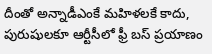దీంతో అన్నాడీఎంకే మహిళలకే కాదు, పురుషులకూ ఆర్టీసీలో ఫ్రీ బస్ ప్రయాణం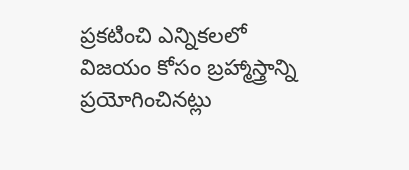ప్రకటించి ఎన్నికలలో విజయం కోసం బ్రహ్మాస్త్రాన్ని ప్రయోగించినట్లు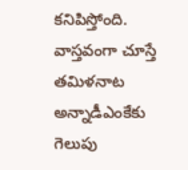కనిపిస్తోంది.
వాస్తవంగా చూస్తే తమిళనాట అన్నాడీఎంకేకు గెలుపు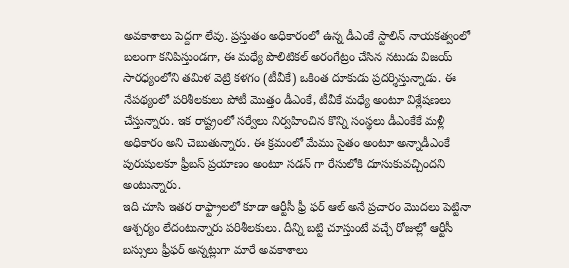అవకాశాలు పెద్దగా లేవు. ప్రస్తుతం అధికారంలో ఉన్న డీఎంకే స్టాలిన్ నాయకత్వంలో బలంగా కనిపిస్తుండగా, ఈ మధ్యే పొలిటికల్ అరంగేట్రం చేసిన నటుడు విజయ్ సారధ్యంలోని తమిళ వెట్రి కళగం (టీవీకే) ఒకింత దూకుడు ప్రదర్శిస్తున్నాడు. ఈ నేపథ్యంలో పరిశీలకులు పోటీ మొత్తం డీఎంకే, టీవీకే మధ్యే అంటూ విశ్లేషణలు చేస్తున్నారు. ఇక రాష్ట్రంలో సర్వేలు నిర్వహించిన కొన్ని సంస్థలు డీఎంకేకే మళ్లీ అధికారం అని చెబుతున్నారు. ఈ క్రమంలో మేము సైతం అంటూ అన్నాడీఎంకే పురుషులకూ ఫ్రీబస్ ప్రయాణం అంటూ సడన్ గా రేసులోకి దూసుకువచ్చిందని అంటున్నారు.
ఇది చూసి ఇతర రాఫ్ట్రాలలో కూడా ఆర్టీసీ ఫ్రీ ఫర్ ఆల్ అనే ప్రచారం మొదలు పెట్టినా ఆశ్చర్యం లేదంటున్నారు పరిశీలకులు. దీన్ని బట్టి చూస్తుంటే వచ్చే రోజుల్లో ఆర్టీసీ బస్సులు ఫ్రీఫర్ అన్నట్లుగా మారే అవకాశాలు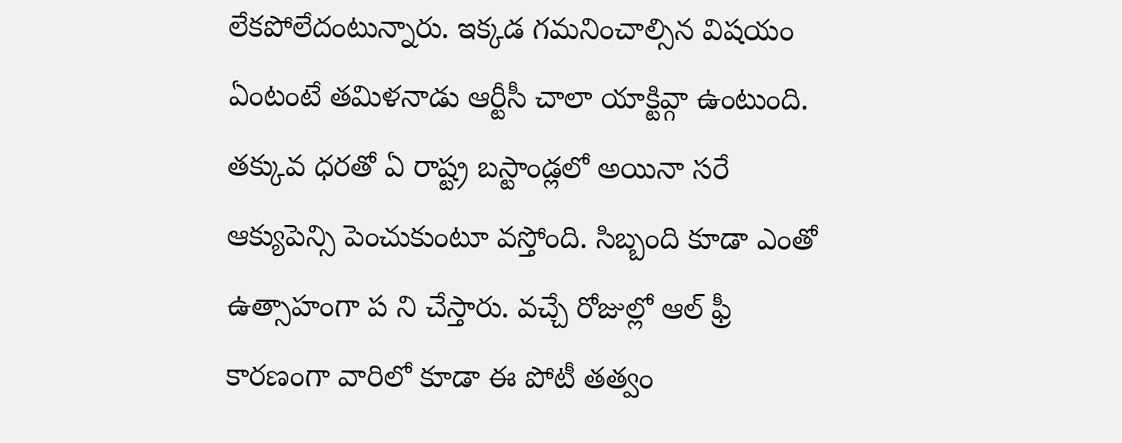లేకపోలేదంటున్నారు. ఇక్కడ గమనించాల్సిన విషయం ఏంటంటే తమిళనాడు ఆర్టీసీ చాలా యాక్టివ్గా ఉంటుంది. తక్కువ ధరతో ఏ రాష్ట్ర బస్టాండ్లలో అయినా సరే ఆక్యుపెన్సి పెంచుకుంటూ వస్తోంది. సిబ్బంది కూడా ఎంతో ఉత్సాహంగా ప ని చేస్తారు. వచ్చే రోజుల్లో ఆల్ ఫ్రీ కారణంగా వారిలో కూడా ఈ పోటీ తత్వం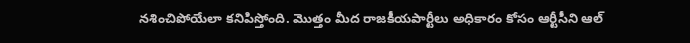నశించిపోయేలా కనిపిస్తోంది. మొత్తం మీద రాజకీయపార్టీలు అధికారం కోసం ఆర్టీసీని ఆల్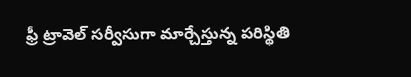ఫ్రీ ట్రావెల్ సర్వీసుగా మార్చేస్తున్న పరిస్థితి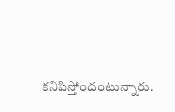కనిపిస్తోందంటున్నారు.